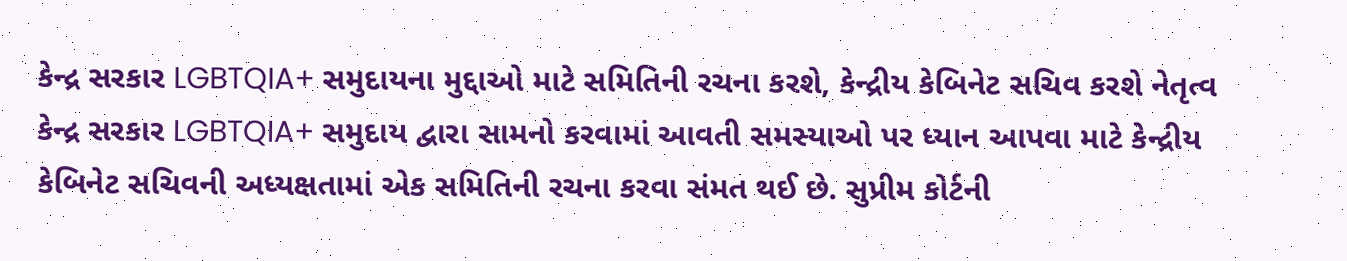કેન્દ્ર સરકાર LGBTQIA+ સમુદાયના મુદ્દાઓ માટે સમિતિની રચના કરશે, કેન્દ્રીય કેબિનેટ સચિવ કરશે નેતૃત્વ
કેન્દ્ર સરકાર LGBTQIA+ સમુદાય દ્વારા સામનો કરવામાં આવતી સમસ્યાઓ પર ધ્યાન આપવા માટે કેન્દ્રીય કેબિનેટ સચિવની અધ્યક્ષતામાં એક સમિતિની રચના કરવા સંમત થઈ છે. સુપ્રીમ કોર્ટની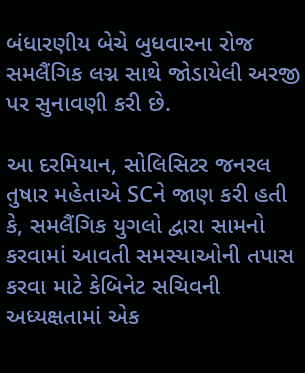બંધારણીય બેચે બુધવારના રોજ સમલૈંગિક લગ્ન સાથે જોડાયેલી અરજી પર સુનાવણી કરી છે.

આ દરમિયાન, સોલિસિટર જનરલ તુષાર મહેતાએ SCને જાણ કરી હતી કે, સમલૈંગિક યુગલો દ્વારા સામનો કરવામાં આવતી સમસ્યાઓની તપાસ કરવા માટે કેબિનેટ સચિવની અધ્યક્ષતામાં એક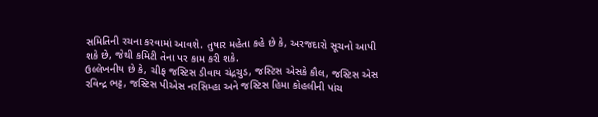સમિતિની રચના કરવામાં આવશે. તુષાર મહેતા કહે છે કે, અરજદારો સૂચનો આપી શકે છે, જેથી કમિટી તેના પર કામ કરી શકે.
ઉલ્લેખનીય છે કે, ચીફ જસ્ટિસ ડીવાય ચંદ્રચુડ, જસ્ટિસ એસકે કૌલ, જસ્ટિસ એસ રવિન્દ્ર ભટ્ટ, જસ્ટિસ પીએસ નરસિમ્હા અને જસ્ટિસ હિમા કોહલીની પાંચ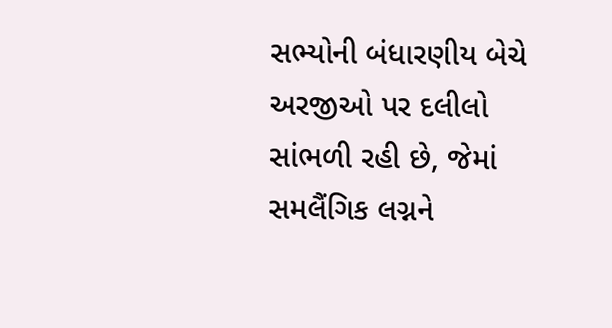સભ્યોની બંધારણીય બેચે અરજીઓ પર દલીલો સાંભળી રહી છે, જેમાં સમલૈંગિક લગ્નને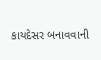કાયદેસર બનાવવાની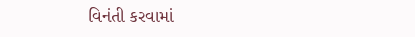વિનંતી કરવામાં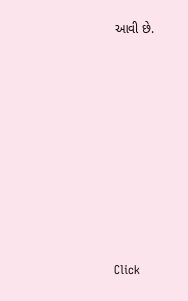આવી છે.












Click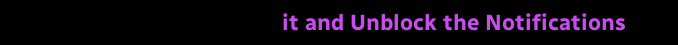it and Unblock the Notifications